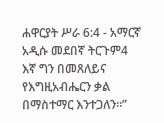ሐዋርያት ሥራ 6:4 - አማርኛ አዲሱ መደበኛ ትርጉም4 እኛ ግን በመጸለይና የእግዚአብሔርን ቃል በማስተማር እንተጋለን።”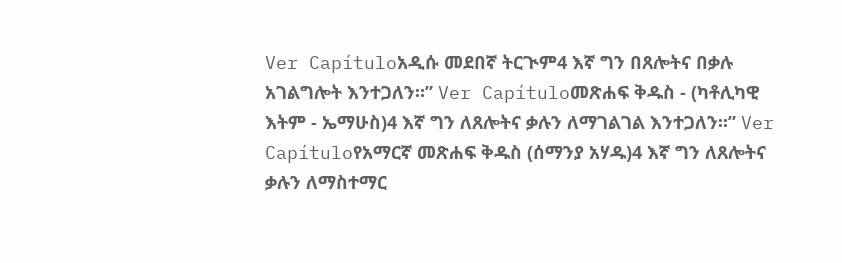Ver Capítuloአዲሱ መደበኛ ትርጒም4 እኛ ግን በጸሎትና በቃሉ አገልግሎት እንተጋለን።” Ver Capítuloመጽሐፍ ቅዱስ - (ካቶሊካዊ እትም - ኤማሁስ)4 እኛ ግን ለጸሎትና ቃሉን ለማገልገል እንተጋለን።” Ver Capítuloየአማርኛ መጽሐፍ ቅዱስ (ሰማንያ አሃዱ)4 እኛ ግን ለጸሎትና ቃሉን ለማስተማር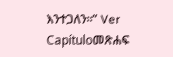እንተጋለን።” Ver Capítuloመጽሐፍ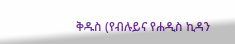ቅዱስ (የብሉይና የሐዲስ ኪዳን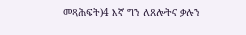መጻሕፍት)4 እኛ ግን ለጸሎትና ቃሉን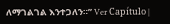ለማገልገል እንተጋለን።” Ver Capítulo |